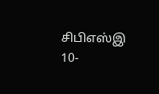சிபிஎஸ்இ 10-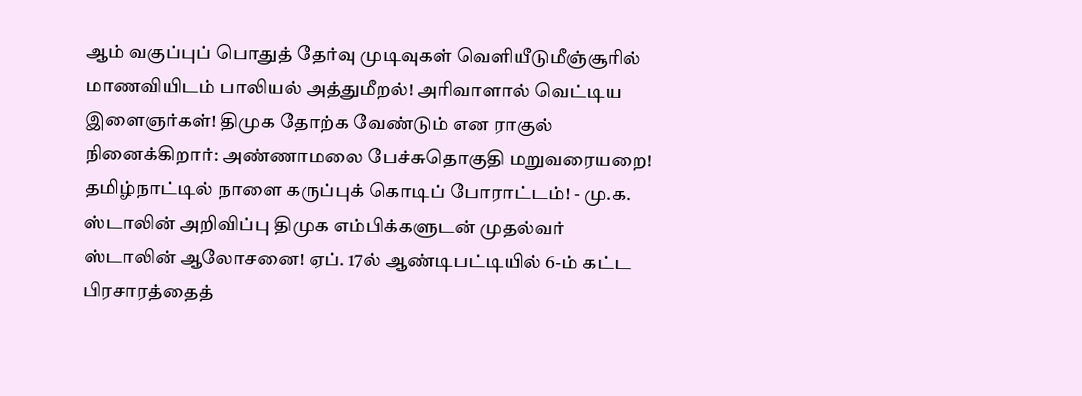ஆம் வகுப்புப் பொதுத் தேர்வு முடிவுகள் வெளியீடுமீஞ்சூரில் மாணவியிடம் பாலியல் அத்துமீறல்! அரிவாளால் வெட்டிய இளைஞர்கள்! திமுக தோற்க வேண்டும் என ராகுல் நினைக்கிறார்: அண்ணாமலை பேச்சுதொகுதி மறுவரையறை! தமிழ்நாட்டில் நாளை கருப்புக் கொடிப் போராட்டம்! - மு.க. ஸ்டாலின் அறிவிப்பு திமுக எம்பிக்களுடன் முதல்வர் ஸ்டாலின் ஆலோசனை! ஏப். 17ல் ஆண்டிபட்டியில் 6-ம் கட்ட பிரசாரத்தைத்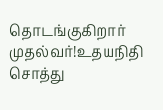தொடங்குகிறார் முதல்வர்!உதயநிதி சொத்து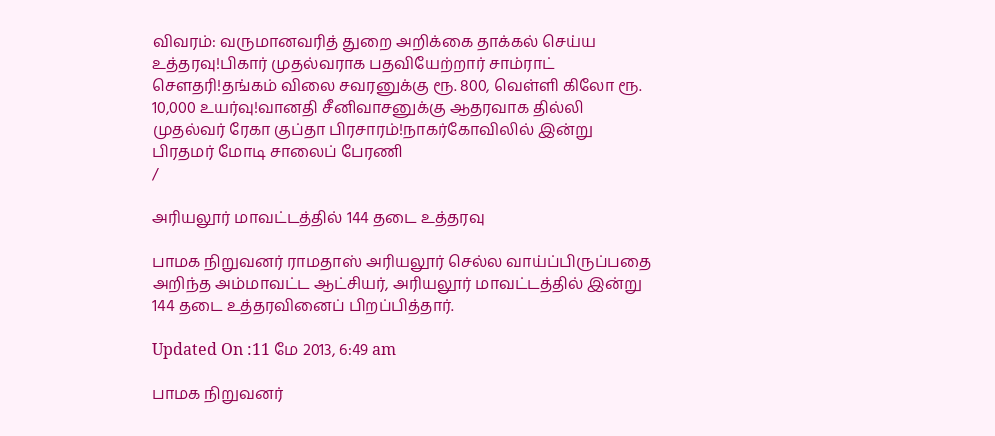விவரம்: வருமானவரித் துறை அறிக்கை தாக்கல் செய்ய உத்தரவு!பிகார் முதல்வராக பதவியேற்றார் சாம்ராட் சௌதரி!தங்கம் விலை சவரனுக்கு ரூ. 800, வெள்ளி கிலோ ரூ. 10,000 உயர்வு!வானதி சீனிவாசனுக்கு ஆதரவாக தில்லி முதல்வர் ரேகா குப்தா பிரசாரம்!நாகர்கோவிலில் இன்று பிரதமர் மோடி சாலைப் பேரணி
/

அரியலூர் மாவட்டத்தில் 144 தடை உத்தரவு

பாமக நிறுவனர் ராமதாஸ் அரியலூர் செல்ல வாய்ப்பிருப்பதை அறிந்த அம்மாவட்ட ஆட்சியர், அரியலூர் மாவட்டத்தில் இன்று 144 தடை உத்தரவினைப் பிறப்பித்தார்.

Updated On :11 மே 2013, 6:49 am

பாமக நிறுவனர்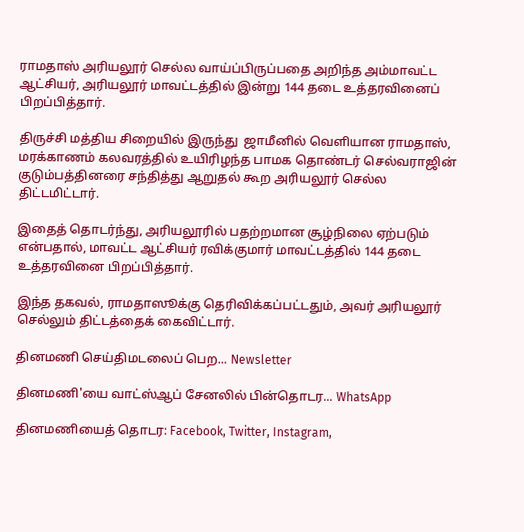ராமதாஸ் அரியலூர் செல்ல வாய்ப்பிருப்பதை அறிந்த அம்மாவட்ட ஆட்சியர், அரியலூர் மாவட்டத்தில் இன்று 144 தடை உத்தரவினைப் பிறப்பித்தார்.

திருச்சி மத்திய சிறையில் இருந்து  ஜாமீனில் வெளியான ராமதாஸ், மரக்காணம் கலவரத்தில் உயிரிழந்த பாமக தொண்டர் செல்வராஜின் குடும்பத்தினரை சந்தித்து ஆறுதல் கூற அரியலூர் செல்ல திட்டமிட்டார்.

இதைத் தொடர்ந்து, அரியலூரில் பதற்றமான சூழ்நிலை ஏற்படும் என்பதால், மாவட்ட ஆட்சியர் ரவிக்குமார் மாவட்டத்தில் 144 தடை உத்தரவினை பிறப்பித்தார்.

இந்த தகவல், ராமதாஸூக்கு தெரிவிக்கப்பட்டதும், அவர் அரியலூர் செல்லும் திட்டத்தைக் கைவிட்டார்.

தினமணி செய்திமடலைப் பெற... Newsletter

தினமணி'யை வாட்ஸ்ஆப் சேனலில் பின்தொடர... WhatsApp

தினமணியைத் தொடர: Facebook, Twitter, Instagram,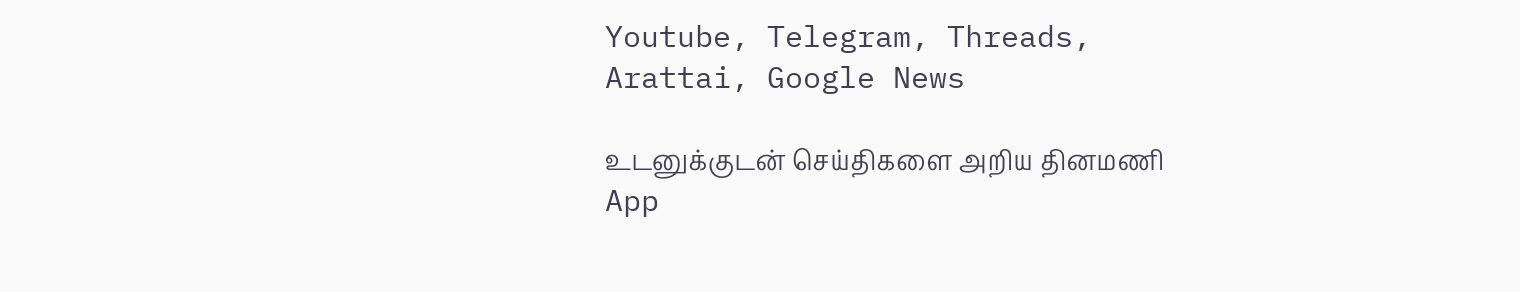Youtube, Telegram, Threads, Arattai, Google News

உடனுக்குடன் செய்திகளை அறிய தினமணி App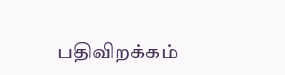பதிவிறக்கம்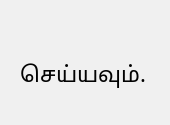செய்யவும்.